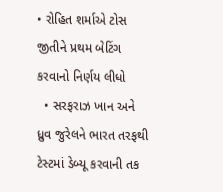• રોહિત શર્માએ ટોસ જીતીને પ્રથમ બેટિંગ કરવાનો નિર્ણય લીધો
  • સરફરાઝ ખાન અને ધ્રુવ જુરેલને ભારત તરફથી ટેસ્ટમાં ડેબ્યૂ કરવાની તક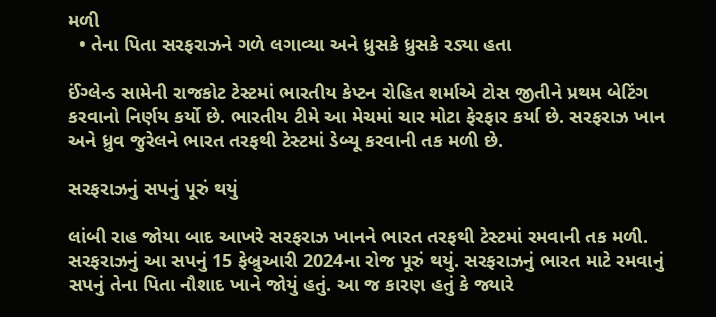મળી
  • તેના પિતા સરફરાઝને ગળે લગાવ્યા અને ધ્રુસકે ધ્રુસકે રડ્યા હતા

ઈંગ્લેન્ડ સામેની રાજકોટ ટેસ્ટમાં ભારતીય કેપ્ટન રોહિત શર્માએ ટોસ જીતીને પ્રથમ બેટિંગ કરવાનો નિર્ણય કર્યો છે. ભારતીય ટીમે આ મેચમાં ચાર મોટા ફેરફાર કર્યા છે. સરફરાઝ ખાન અને ધ્રુવ જુરેલને ભારત તરફથી ટેસ્ટમાં ડેબ્યૂ કરવાની તક મળી છે.

સરફરાઝનું સપનું પૂરું થયું

લાંબી રાહ જોયા બાદ આખરે સરફરાઝ ખાનને ભારત તરફથી ટેસ્ટમાં રમવાની તક મળી. સરફરાઝનું આ સપનું 15 ફેબ્રુઆરી 2024ના રોજ પૂરું થયું. સરફરાઝનું ભારત માટે રમવાનું સપનું તેના પિતા નૌશાદ ખાને જોયું હતું. આ જ કારણ હતું કે જ્યારે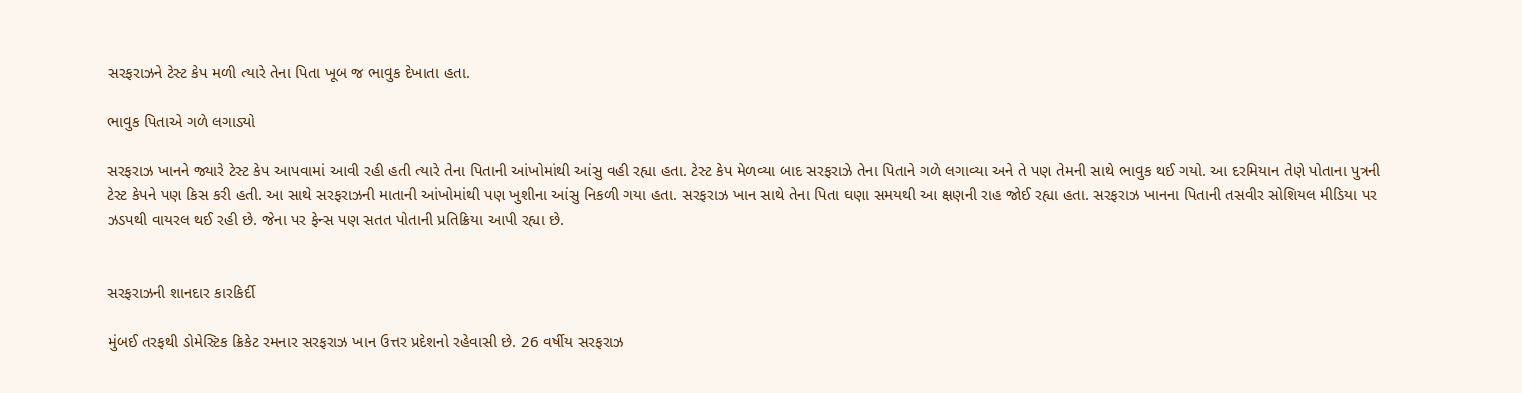સરફરાઝને ટેસ્ટ કેપ મળી ત્યારે તેના પિતા ખૂબ જ ભાવુક દેખાતા હતા.

ભાવુક પિતાએ ગળે લગાડ્યો

સરફરાઝ ખાનને જ્યારે ટેસ્ટ કેપ આપવામાં આવી રહી હતી ત્યારે તેના પિતાની આંખોમાંથી આંસુ વહી રહ્યા હતા. ટેસ્ટ કેપ મેળવ્યા બાદ સરફરાઝે તેના પિતાને ગળે લગાવ્યા અને તે પણ તેમની સાથે ભાવુક થઈ ગયો. આ દરમિયાન તેણે પોતાના પુત્રની ટેસ્ટ કેપને પણ કિસ કરી હતી. આ સાથે સરફરાઝની માતાની આંખોમાંથી પણ ખુશીના આંસુ નિકળી ગયા હતા. સરફરાઝ ખાન સાથે તેના પિતા ઘણા સમયથી આ ક્ષણની રાહ જોઈ રહ્યા હતા. સરફરાઝ ખાનના પિતાની તસવીર સોશિયલ મીડિયા પર ઝડપથી વાયરલ થઈ રહી છે. જેના પર ફેન્સ પણ સતત પોતાની પ્રતિક્રિયા આપી રહ્યા છે.


સરફરાઝની શાનદાર કારકિર્દી

મુંબઈ તરફથી ડોમેસ્ટિક ક્રિકેટ રમનાર સરફરાઝ ખાન ઉત્તર પ્રદેશનો રહેવાસી છે. 26 વર્ષીય સરફરાઝ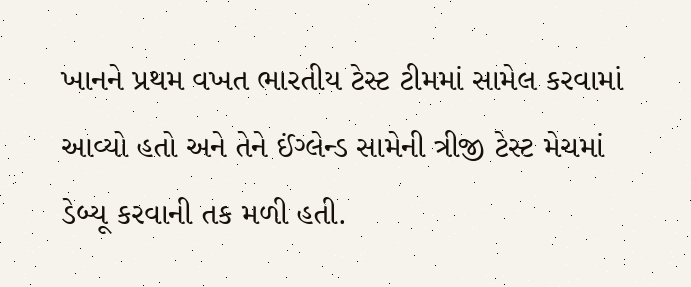ખાનને પ્રથમ વખત ભારતીય ટેસ્ટ ટીમમાં સામેલ કરવામાં આવ્યો હતો અને તેને ઈંગ્લેન્ડ સામેની ત્રીજી ટેસ્ટ મેચમાં ડેબ્યૂ કરવાની તક મળી હતી.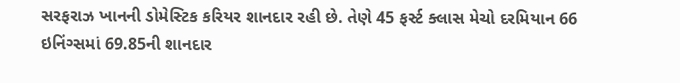સરફરાઝ ખાનની ડોમેસ્ટિક કરિયર શાનદાર રહી છે. તેણે 45 ફર્સ્ટ ક્લાસ મેચો દરમિયાન 66 ઇનિંગ્સમાં 69.85ની શાનદાર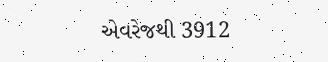એવરેજથી 3912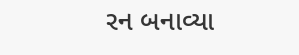રન બનાવ્યા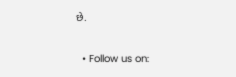છે.

  • Follow us on: